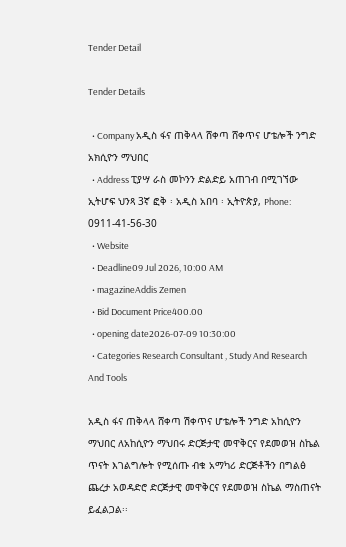Tender Detail

Tender Details

  • Company አዲስ ፋና ጠቅላላ ሸቀጣ ሸቀጥና ሆቴሎች ንግድ አክሲዮን ማህበር
  • Address ፒያሣ ራስ መኮንን ድልድይ አጠገብ በሚገኘው ኢትሆፍ ህንጻ 3ኛ ፎቅ ፡ አዲስ አበባ ፡ ኢትዮጵያ, Phone: 0911-41-56-30
  • Website
  • Deadline09 Jul 2026, 10:00 AM
  • magazineAddis Zemen
  • Bid Document Price400.00
  • opening date2026-07-09 10:30:00
  • Categories Research Consultant , Study And Research And Tools

አዲስ ፋና ጠቅላላ ሸቀጣ ሽቀጥና ሆቴሎች ንግድ አከሲዮን ማህበር ለአከሲዮን ማህበሩ ድርጅታዊ መዋቅርና የደመወዝ ስኬል ጥናት እገልግሎት የሚሰጡ ብቁ አማካሪ ድርጅቶችን በግልፅ ጨረታ አወዳድሮ ድርጅታዊ መዋቅርና የደመወዝ ስኬል ማስጠናት ይፈልጋል፡፡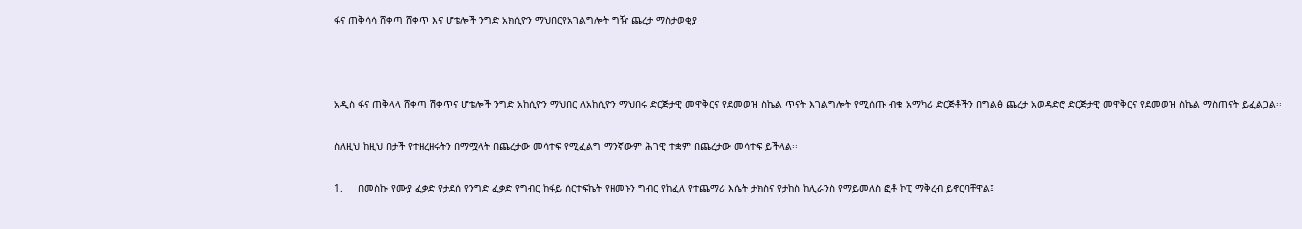ፋና ጠቅሳሳ ሸቀጣ ሸቀጥ እና ሆቴሎች ንግድ አክሲዮን ማህበርየአገልግሎት ግዥ ጨረታ ማስታወቂያ



አዲስ ፋና ጠቅላላ ሸቀጣ ሽቀጥና ሆቴሎች ንግድ አከሲዮን ማህበር ለአከሲዮን ማህበሩ ድርጅታዊ መዋቅርና የደመወዝ ስኬል ጥናት እገልግሎት የሚሰጡ ብቁ አማካሪ ድርጅቶችን በግልፅ ጨረታ አወዳድሮ ድርጅታዊ መዋቅርና የደመወዝ ስኬል ማስጠናት ይፈልጋል፡፡

ስለዚህ ከዚህ በታች የተዘረዘሩትን በማሟላት በጨረታው መሳተፍ የሚፈልግ ማንኛውም ሕገዊ ተቋም በጨረታው መሳተፍ ይችላል፡፡

1.     በመስኩ የሙያ ፈቃድ የታደሰ የንግድ ፈቃድ የግብር ከፋይ ሰርተፍኬት የዘመኑን ግብር የከፈለ የተጨማሪ እሴት ታክስና የታከስ ከሊራንስ የማይመለስ ፎቶ ኮፒ ማቅረብ ይኖርባቸዋል፤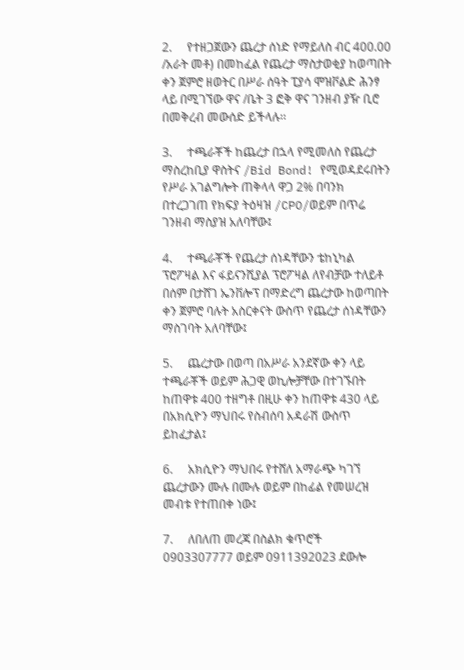2.     የተዘጋጀውን ጨረታ ሰነድ የማይለስ ብር 400.00 /አራት መቶ) በመከፈል የጨረታ ማስታወቂያ ከወጣበት ቀን ጀምሮ ዘወትር በሥራ ሰዓት ፒያሳ ሞዝቮልድ ሕንፃ ላይ በሚገኘው ዋና /ቤት 3 ፎቅ ዋና ገንዘብ ያዥ ቢሮ በመቅረብ መውሰድ ይችላሉ፡፡

3.     ተጫራቾች ከጨረታ በኋላ የሚመለስ የጨረታ ማስረከቢያ ዋስትና /Bid Bond! የሚወዳደሩበትን የሥራ አገልግሎት ጠቅላላ ዋጋ 2% በባንክ በተረጋገጠ የክፍያ ትዕዛዝ /CPO/ወይም በጥሬ ገንዘብ ማስያዝ አለባቸው፤

4.     ተጫራቾች የጨረታ ሰነዳቸውን ቴከኒካል ፕሮፖዛል እና ፋይናንሺያል ፕሮፖዛል ለየብቻው ተለይቶ በሰም በታሸገ ኤንቨሎፕ በማድረግ ጨረታው ከወጣበት ቀን ጀምሮ ባሉት አስርቀናት ውስጥ የጨረታ ሰነዳቸውን ማስገባት አለባቸው፤

5.     ጨረታው በወጣ በአሥራ አንደኛው ቀን ላይ ተጫራቾች ወይም ሕጋዊ ወኪሎቻቸው በተገኙበት ከጠዋቱ 400 ተዘግቶ በዚሁ ቀን ከጠዋቱ 430 ላይ በአክሲዮን ማህበሩ የስብሰባ አዳራሽ ውስጥ ይከፈታል፤

6.     አክሲዮን ማህበሩ የተሸለ አማራጭ ካገኘ ጨረታውን ሙሉ በሙሉ ወይም በከፊል የመሠረዝ መብቱ የተጠበቀ ነው፤

7.     ለበለጠ መረጃ በስልክ ቁጥሮች 0903307777 ወይም 0911392023 ደውሎ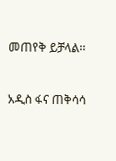መጠየቅ ይቻላል፡፡



አዲስ ፋና ጠቅሳሳ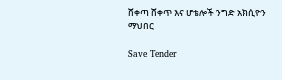ሸቀጣ ሸቀጥ እና ሆቴሎች ንግድ አክሲዮን ማህበር

Save Tender